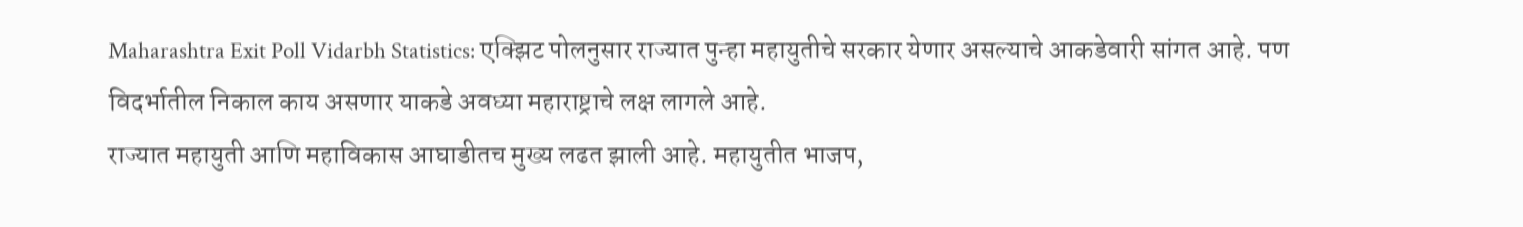Maharashtra Exit Poll Vidarbh Statistics: एक्झिट पोलनुसार राज्यात पुन्हा महायुतीचे सरकार येणार असल्याचे आकडेवारी सांगत आहे. पण विदर्भातील निकाल काय असणार याकडे अवघ्या महाराष्ट्राचे लक्ष लागले आहे.
राज्यात महायुती आणि महाविकास आघाडीतच मुख्य लढत झाली आहे. महायुतीत भाजप,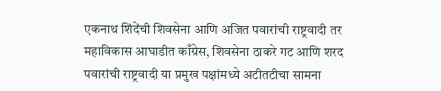एकनाथ शिंदेंची शिवसेना आणि अजित पवारांची राष्ट्रवादी तर महाविकास आघाडीत काँग्रेस, शिवसेना ठाकरे गट आणि शरद पवारांची राष्ट्रवादी या प्रमुख पक्षांमध्ये अटीतटीचा सामना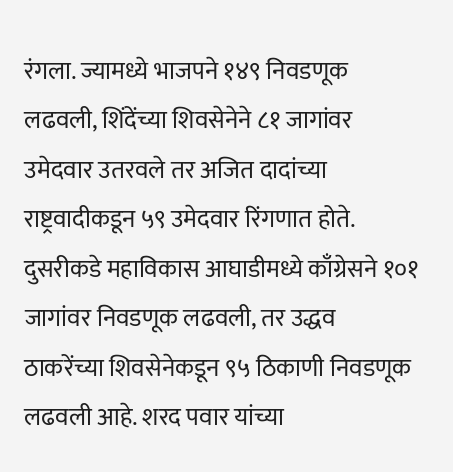रंगला. ज्यामध्ये भाजपने १४९ निवडणूक लढवली, शिंदेंच्या शिवसेनेने ८१ जागांवर उमेदवार उतरवले तर अजित दादांच्या राष्ट्रवादीकडून ५९ उमेदवार रिंगणात होते. दुसरीकडे महाविकास आघाडीमध्ये काँग्रेसने १०१ जागांवर निवडणूक लढवली, तर उद्धव ठाकरेंच्या शिवसेनेकडून ९५ ठिकाणी निवडणूक लढवली आहे. शरद पवार यांच्या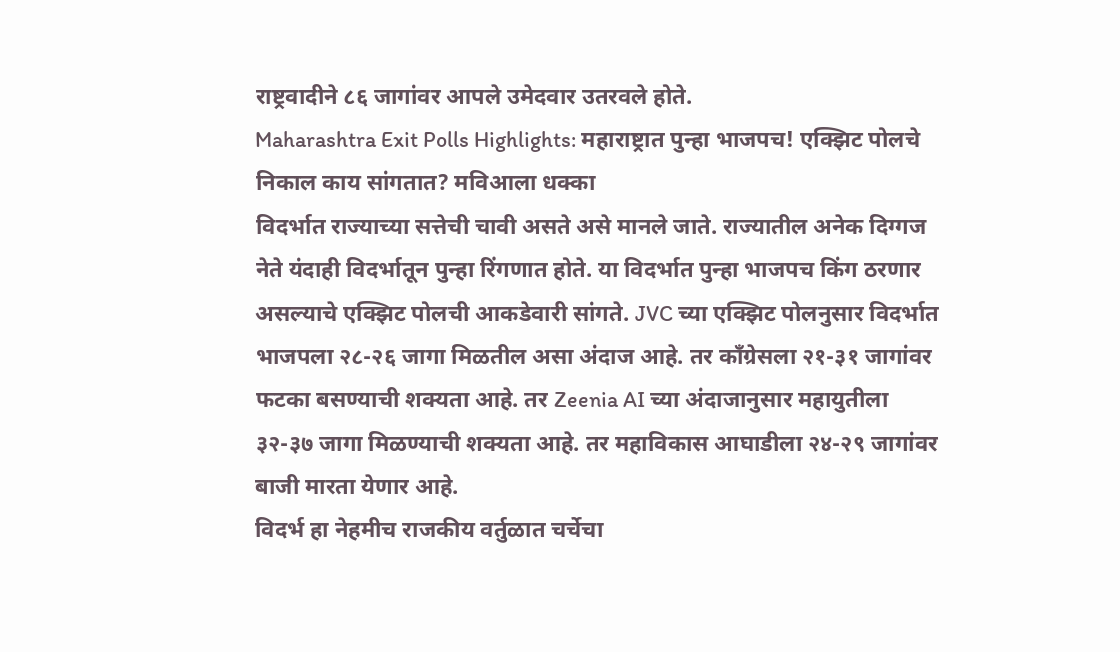राष्ट्रवादीने ८६ जागांवर आपले उमेदवार उतरवले होते.
Maharashtra Exit Polls Highlights: महाराष्ट्रात पुन्हा भाजपच! एक्झिट पोलचे निकाल काय सांगतात? मविआला धक्का
विदर्भात राज्याच्या सत्तेची चावी असते असे मानले जाते. राज्यातील अनेक दिग्गज नेते यंदाही विदर्भातून पुन्हा रिंगणात होते. या विदर्भात पुन्हा भाजपच किंग ठरणार असल्याचे एक्झिट पोलची आकडेवारी सांगते. JVC च्या एक्झिट पोलनुसार विदर्भात भाजपला २८-२६ जागा मिळतील असा अंदाज आहे. तर काँग्रेसला २१-३१ जागांवर फटका बसण्याची शक्यता आहे. तर Zeenia AI च्या अंदाजानुसार महायुतीला ३२-३७ जागा मिळण्याची शक्यता आहे. तर महाविकास आघाडीला २४-२९ जागांवर बाजी मारता येणार आहे.
विदर्भ हा नेहमीच राजकीय वर्तुळात चर्चेचा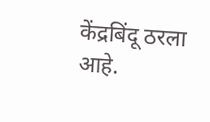केंद्रबिंदू ठरला आहे.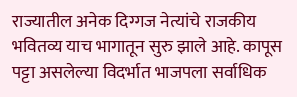राज्यातील अनेक दिग्गज नेत्यांचे राजकीय भवितव्य याच भागातून सुरु झाले आहे. कापूस पट्टा असलेल्या विदर्भात भाजपला सर्वाधिक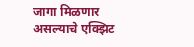जागा मिळणार असल्याचे एक्झिट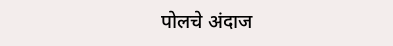पोलचे अंदाज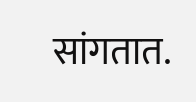सांगतात.